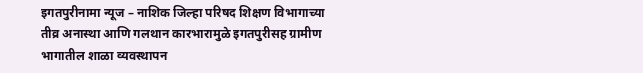इगतपुरीनामा न्यूज – नाशिक जिल्हा परिषद शिक्षण विभागाच्या तीव्र अनास्था आणि गलथान कारभारामुळे इगतपुरीसह ग्रामीण भागातील शाळा व्यवस्थापन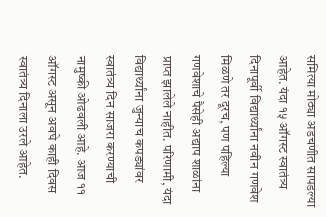समित्या मोठ्या अडचणीत सापडल्या आहेत. यंदा १५ ऑगस्ट स्वातंत्र्य दिनापूर्वी विद्यार्थ्यांना नवीन गणवेश मिळणे तर दूरच, पण पहिल्या गणवेशाचे पैसेही अद्याप शाळांना प्राप्त झालेले नाहीत. परिणामी, यंदा विद्यार्थ्यांना जुन्याच कपड्यांवर स्वातंत्र्य दिन साजरा करण्याची नामुष्की ओढवली आहे. आज ११ ऑगस्ट असून अवघे काही दिवस स्वातंत्र्य दिनाला उरले आहेत.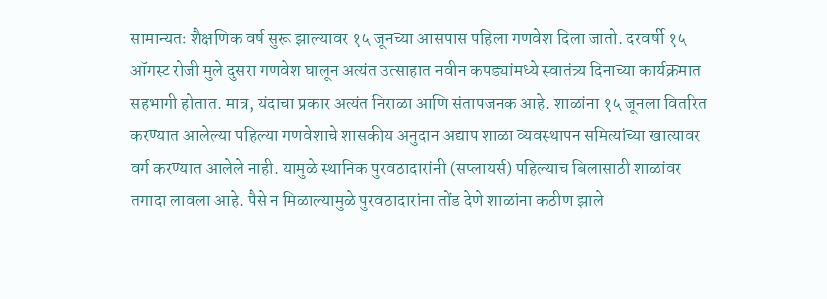सामान्यतः शैक्षणिक वर्ष सुरू झाल्यावर १५ जूनच्या आसपास पहिला गणवेश दिला जातो. दरवर्षी १५ ऑगस्ट रोजी मुले दुसरा गणवेश घालून अत्यंत उत्साहात नवीन कपड्यांमध्ये स्वातंत्र्य दिनाच्या कार्यक्रमात सहभागी होतात. मात्र, यंदाचा प्रकार अत्यंत निराळा आणि संतापजनक आहे. शाळांना १५ जूनला वितरित करण्यात आलेल्या पहिल्या गणवेशाचे शासकीय अनुदान अद्याप शाळा व्यवस्थापन समित्यांच्या खात्यावर वर्ग करण्यात आलेले नाही. यामुळे स्थानिक पुरवठादारांनी (सप्लायर्स) पहिल्याच बिलासाठी शाळांवर तगादा लावला आहे. पैसे न मिळाल्यामुळे पुरवठादारांना तोंड देणे शाळांना कठीण झाले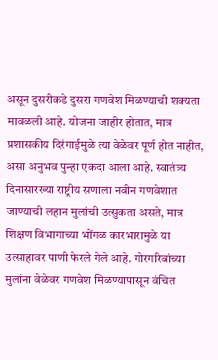असून दुसरीकडे दुसरा गणवेश मिळण्याची शक्यता मावळली आहे. योजना जाहीर होतात, मात्र प्रशासकीय दिरंगाईमुळे त्या वेळेवर पूर्ण होत नाहीत, असा अनुभव पुन्हा एकदा आला आहे. स्वातंत्र्य दिनासारख्या राष्ट्रीय सणाला नवीन गणवेशात जाण्याची लहान मुलांची उत्सुकता असते, मात्र शिक्षण विभागाच्या भोंगळ कारभारामुळे या उत्साहावर पाणी फेरले गेले आहे. गोरगरिबांच्या मुलांना वेळेवर गणवेश मिळण्यापासून वंचित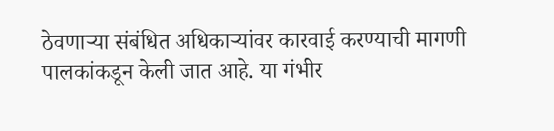ठेवणाऱ्या संबंधित अधिकाऱ्यांवर कारवाई करण्याची मागणी पालकांकडून केली जात आहे. या गंभीर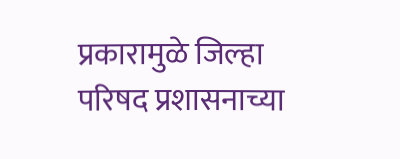प्रकारामुळे जिल्हा परिषद प्रशासनाच्या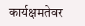कार्यक्षमतेवर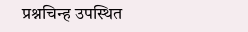प्रश्नचिन्ह उपस्थित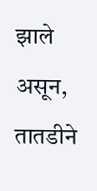झाले असून, तातडीने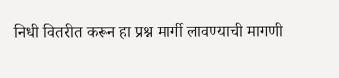निधी वितरीत करून हा प्रश्न मार्गी लावण्याची मागणी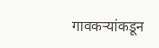गावकऱ्यांकडून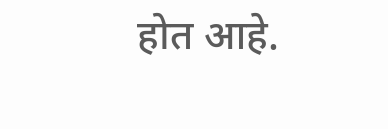होत आहे.